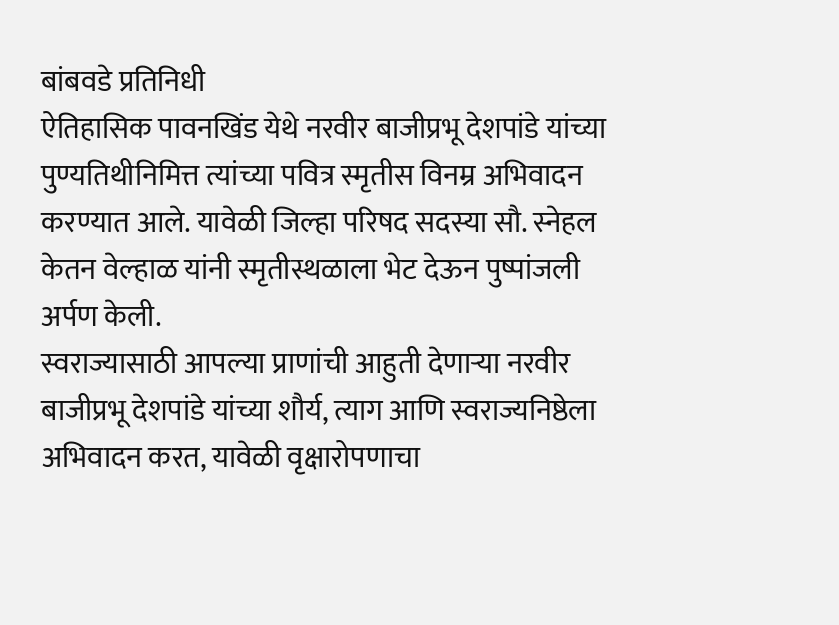बांबवडे प्रतिनिधी
ऐतिहासिक पावनखिंड येथे नरवीर बाजीप्रभू देशपांडे यांच्या पुण्यतिथीनिमित्त त्यांच्या पवित्र स्मृतीस विनम्र अभिवादन करण्यात आले. यावेळी जिल्हा परिषद सदस्या सौ. स्नेहल केतन वेल्हाळ यांनी स्मृतीस्थळाला भेट देऊन पुष्पांजली अर्पण केली.
स्वराज्यासाठी आपल्या प्राणांची आहुती देणाऱ्या नरवीर बाजीप्रभू देशपांडे यांच्या शौर्य, त्याग आणि स्वराज्यनिष्ठेला अभिवादन करत, यावेळी वृक्षारोपणाचा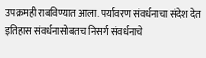उपक्रमही राबविण्यात आला. पर्यावरण संवर्धनाचा संदेश देत इतिहास संवर्धनासोबतच निसर्ग संवर्धनाचे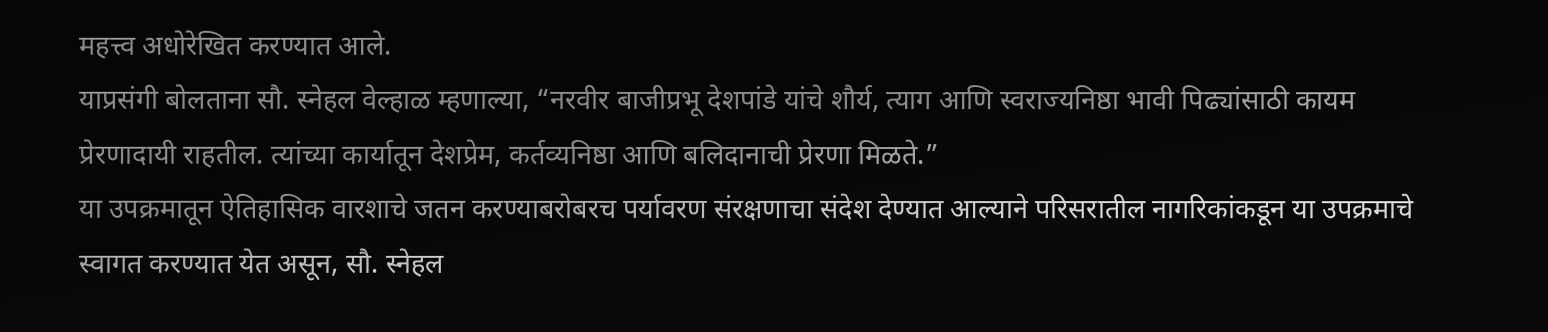महत्त्व अधोरेखित करण्यात आले.
याप्रसंगी बोलताना सौ. स्नेहल वेल्हाळ म्हणाल्या, “नरवीर बाजीप्रभू देशपांडे यांचे शौर्य, त्याग आणि स्वराज्यनिष्ठा भावी पिढ्यांसाठी कायम प्रेरणादायी राहतील. त्यांच्या कार्यातून देशप्रेम, कर्तव्यनिष्ठा आणि बलिदानाची प्रेरणा मिळते.”
या उपक्रमातून ऐतिहासिक वारशाचे जतन करण्याबरोबरच पर्यावरण संरक्षणाचा संदेश देण्यात आल्याने परिसरातील नागरिकांकडून या उपक्रमाचे स्वागत करण्यात येत असून, सौ. स्नेहल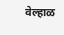वेल्हाळ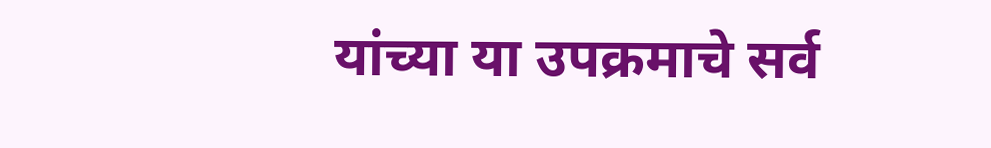यांच्या या उपक्रमाचे सर्व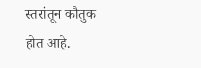स्तरांतून कौतुक होत आहे.